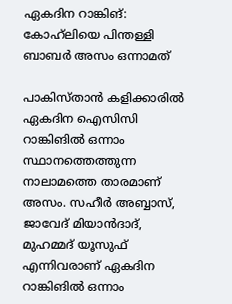ഏകദിന റാങ്കിങ്: കോഹ്‌ലിയെ പിന്തള്ളി ബാബര്‍ അസം ഒന്നാമത്

പാകിസ്താന്‍ കളിക്കാരില്‍ ഏകദിന ഐസിസി റാങ്കിങില്‍ ഒന്നാം സ്ഥാനത്തെത്തുന്ന നാലാമത്തെ താരമാണ് അസം. സഹീര്‍ അബ്ബാസ്, ജാവേദ് മിയാന്‍ദാദ്, മുഹമ്മദ് യൂസുഫ് എന്നിവരാണ് ഏകദിന റാങ്കിങില്‍ ഒന്നാം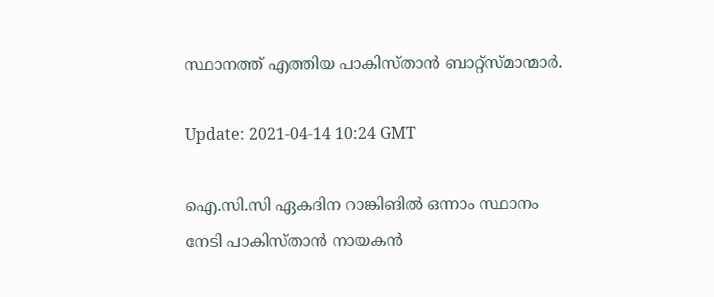സ്ഥാനത്ത് എത്തിയ പാകിസ്താന്‍ ബാറ്റ്‌സ്മാന്മാര്‍.

Update: 2021-04-14 10:24 GMT

ഐ.സി.സി ഏകദിന റാങ്കിങില്‍ ഒന്നാം സ്ഥാനം നേടി പാകിസ്താന്‍ നായകന്‍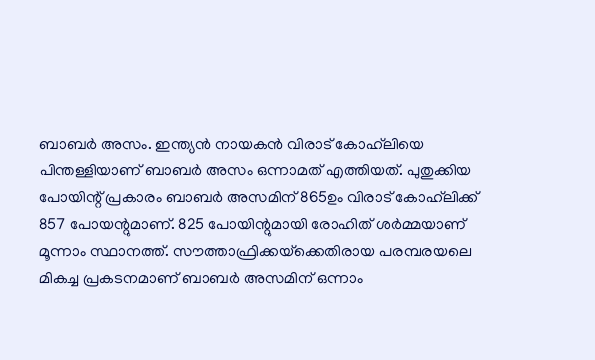ബാബര്‍ അസം. ഇന്ത്യന്‍ നായകന്‍ വിരാട് കോഹ്‌ലിയെ പിന്തള്ളിയാണ് ബാബര്‍ അസം ഒന്നാമത് എത്തിയത്. പുതുക്കിയ പോയിന്റ് പ്രകാരം ബാബര്‍ അസമിന് 865ഉം വിരാട് കോഹ്‌ലിക്ക് 857 പോയന്റുമാണ്. 825 പോയിന്റുമായി രോഹിത് ശര്‍മ്മയാണ് മൂന്നാം സ്ഥാനത്ത്. സൗത്താഫ്രിക്കയ്‌ക്കെതിരായ പരമ്പരയലെ മികച്ച പ്രകടനമാണ് ബാബര്‍ അസമിന് ഒന്നാം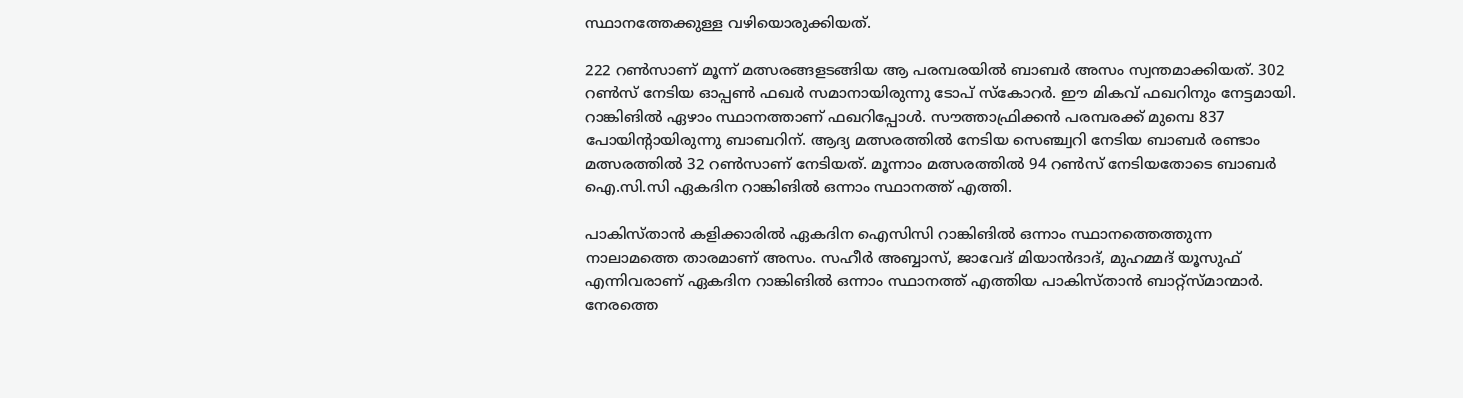സ്ഥാനത്തേക്കുള്ള വഴിയൊരുക്കിയത്.

222 റണ്‍സാണ് മൂന്ന് മത്സരങ്ങളടങ്ങിയ ആ പരമ്പരയില്‍ ബാബര്‍ അസം സ്വന്തമാക്കിയത്. 302 റണ്‍സ് നേടിയ ഓപ്പണ്‍ ഫഖര്‍ സമാനായിരുന്നു ടോപ് സ്‌കോറര്‍. ഈ മികവ് ഫഖറിനും നേട്ടമായി. റാങ്കിങില്‍ ഏഴാം സ്ഥാനത്താണ് ഫഖറിപ്പോള്‍. സൗത്താഫ്രിക്കന്‍ പരമ്പരക്ക് മുമ്പെ 837 പോയിന്റായിരുന്നു ബാബറിന്. ആദ്യ മത്സരത്തില്‍ നേടിയ സെഞ്ച്വറി നേടിയ ബാബര്‍ രണ്ടാം മത്സരത്തില്‍ 32 റണ്‍സാണ് നേടിയത്. മൂന്നാം മത്സരത്തില്‍ 94 റണ്‍സ് നേടിയതോടെ ബാബര്‍ ഐ.സി.സി ഏകദിന റാങ്കിങില്‍ ഒന്നാം സ്ഥാനത്ത് എത്തി.

പാകിസ്താന്‍ കളിക്കാരില്‍ ഏകദിന ഐസിസി റാങ്കിങില്‍ ഒന്നാം സ്ഥാനത്തെത്തുന്ന നാലാമത്തെ താരമാണ് അസം. സഹീര്‍ അബ്ബാസ്, ജാവേദ് മിയാന്‍ദാദ്, മുഹമ്മദ് യൂസുഫ് എന്നിവരാണ് ഏകദിന റാങ്കിങില്‍ ഒന്നാം സ്ഥാനത്ത് എത്തിയ പാകിസ്താന്‍ ബാറ്റ്‌സ്മാന്മാര്‍. നേരത്തെ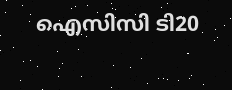ഐസിസി ടി20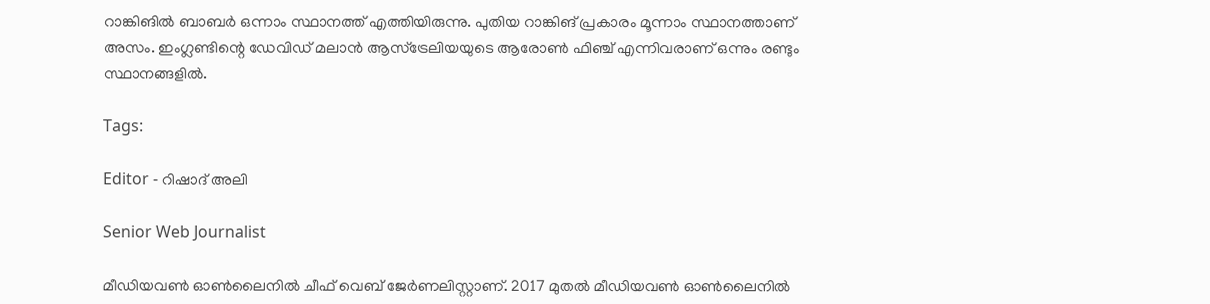റാങ്കിങില്‍ ബാബര്‍ ഒന്നാം സ്ഥാനത്ത് എത്തിയിരുന്നു. പുതിയ റാങ്കിങ് പ്രകാരം മൂന്നാം സ്ഥാനത്താണ് അസം. ഇംഗ്ലണ്ടിന്റെ ഡേവിഡ് മലാന്‍ ആസ്‌ട്രേലിയയുടെ ആരോണ്‍ ഫിഞ്ച് എന്നിവരാണ് ഒന്നും രണ്ടും സ്ഥാനങ്ങളില്‍.

Tags:

Editor - റിഷാദ് അലി

Senior Web Journalist

മീഡിയവൺ ഓൺലൈനിൽ ചീഫ് വെബ് ജേർണലിസ്റ്റാണ്. 2017 മുതൽ മീഡിയവൺ ഓൺലൈനിൽ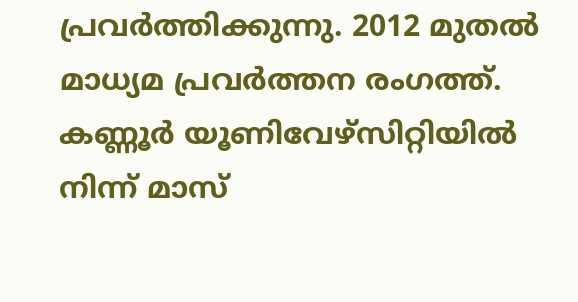പ്രവർത്തിക്കുന്നു. 2012 മുതൽ മാധ്യമ പ്രവർത്തന രംഗത്ത്. കണ്ണൂര്‍ യൂണിവേഴ്‌സിറ്റിയിൽ നിന്ന് മാസ്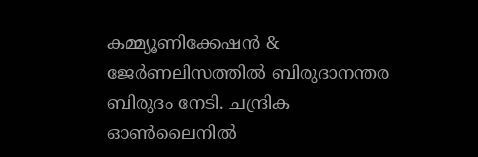കമ്മ്യൂണിക്കേഷന്‍ & ജേര്‍ണലിസത്തില്‍ ബിരുദാനന്തര ബിരുദം നേടി. ചന്ദ്രിക ഓണ്‍ലൈനില്‍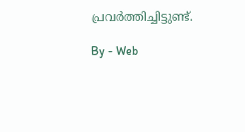പ്രവര്‍ത്തിച്ചിട്ടുണ്ട്.

By - Web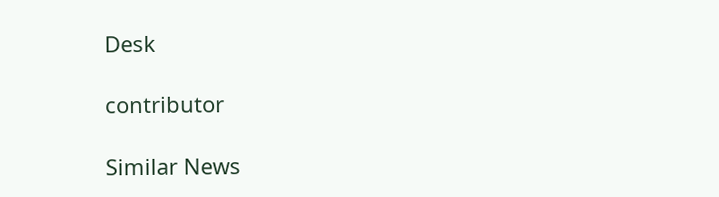Desk

contributor

Similar News